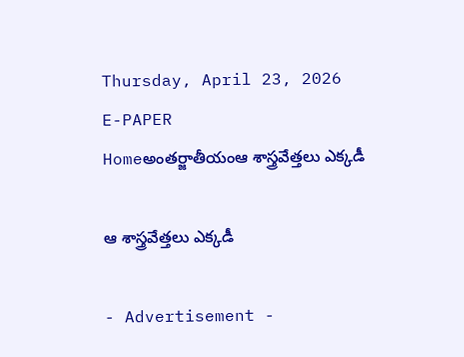Thursday, April 23, 2026
E-PAPER
Homeఅంతర్జాతీయంఆ శాస్త్రవేత్తలు ఎక్కడీ

ఆ శాస్త్రవేత్తలు ఎక్కడీ

- Advertisement -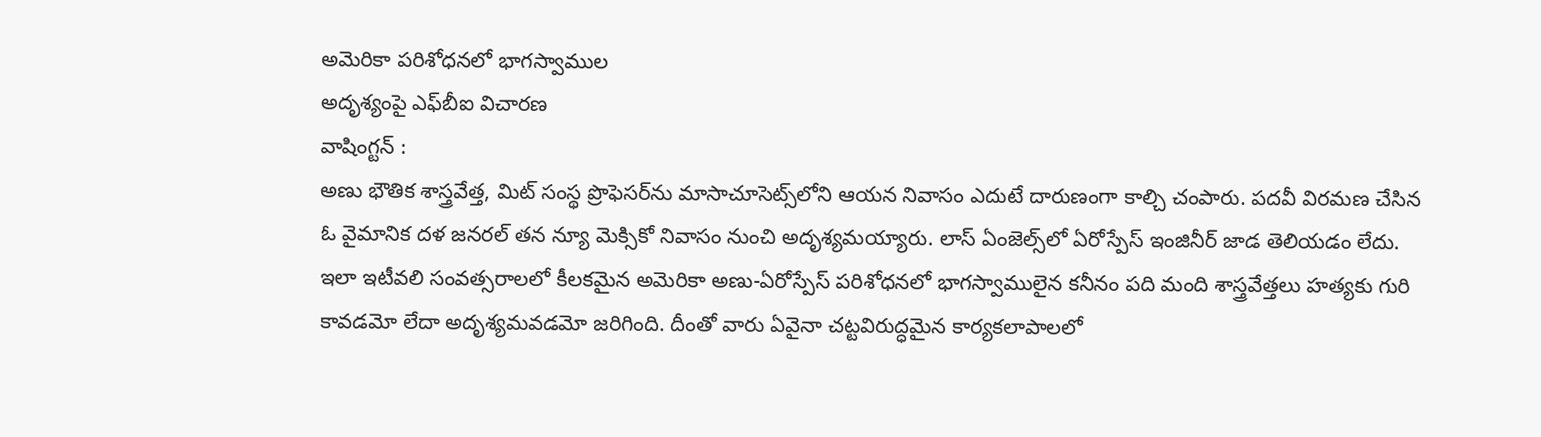అమెరికా పరిశోధనలో భాగస్వాముల
అదృశ్యంపై ఎఫ్‌బీఐ విచారణ
వాషింగ్టన్‌ :
అణు భౌతిక శాస్త్రవేత్త, మిట్‌ సంస్థ ప్రొఫెసర్‌ను మాసాచూసెట్స్‌లోని ఆయన నివాసం ఎదుటే దారుణంగా కాల్చి చంపారు. పదవీ విరమణ చేసిన ఓ వైమానిక దళ జనరల్‌ తన న్యూ మెక్సికో నివాసం నుంచి అదృశ్యమయ్యారు. లాస్‌ ఏంజెల్స్‌లో ఏరోస్పేస్‌ ఇంజినీర్‌ జాడ తెలియడం లేదు. ఇలా ఇటీవలి సంవత్సరాలలో కీలకమైన అమెరికా అణు-ఏరోస్పేస్‌ పరిశోధనలో భాగస్వాములైన కనీనం పది మంది శాస్త్రవేత్తలు హత్యకు గురి కావడమో లేదా అదృశ్యమవడమో జరిగింది. దీంతో వారు ఏవైనా చట్టవిరుద్ధమైన కార్యకలాపాలలో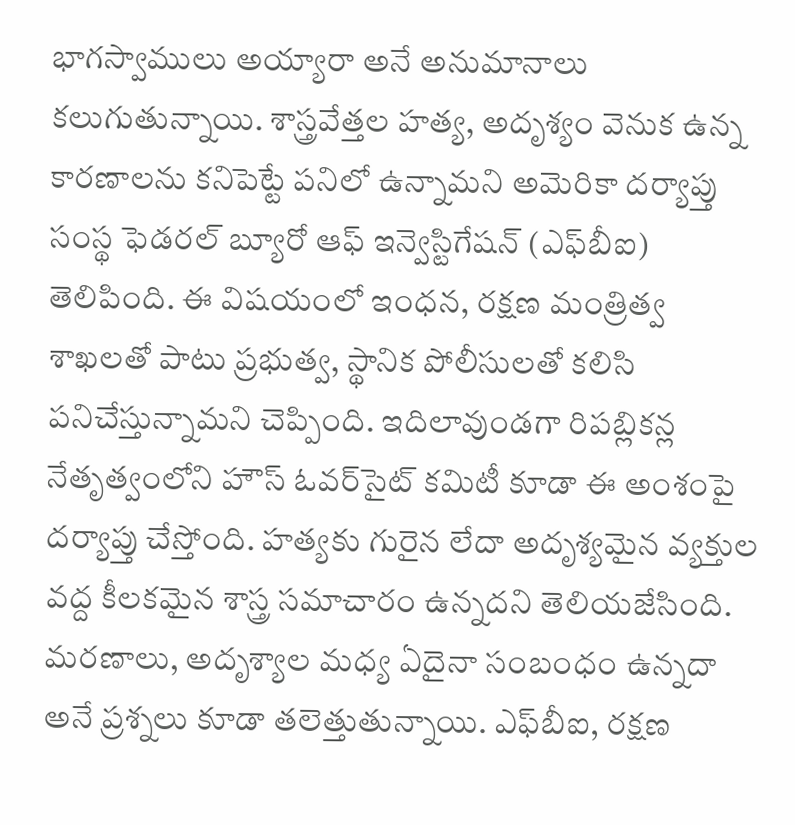భాగస్వాములు అయ్యారా అనే అనుమానాలు కలుగుతున్నాయి. శాస్త్రవేత్తల హత్య, అదృశ్యం వెనుక ఉన్న కారణాలను కనిపెట్టే పనిలో ఉన్నామని అమెరికా దర్యాప్తు సంస్థ ఫెడరల్‌ బ్యూరో ఆఫ్‌ ఇన్వెస్టిగేషన్‌ (ఎఫ్‌బీఐ) తెలిపింది. ఈ విషయంలో ఇంధన, రక్షణ మంత్రిత్వ శాఖలతో పాటు ప్రభుత్వ, స్థానిక పోలీసులతో కలిసి పనిచేస్తున్నామని చెప్పింది. ఇదిలావుండగా రిపబ్లికన్ల నేతృత్వంలోని హౌస్‌ ఓవర్‌సైట్‌ కమిటీ కూడా ఈ అంశంపై దర్యాప్తు చేస్తోంది. హత్యకు గురైన లేదా అదృశ్యమైన వ్యక్తుల వద్ద కీలకమైన శాస్త్ర సమాచారం ఉన్నదని తెలియజేసింది. మరణాలు, అదృశ్యాల మధ్య ఏదైనా సంబంధం ఉన్నదా అనే ప్రశ్నలు కూడా తలెత్తుతున్నాయి. ఎఫ్‌బీఐ, రక్షణ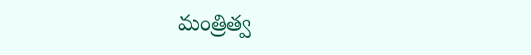మంత్రిత్వ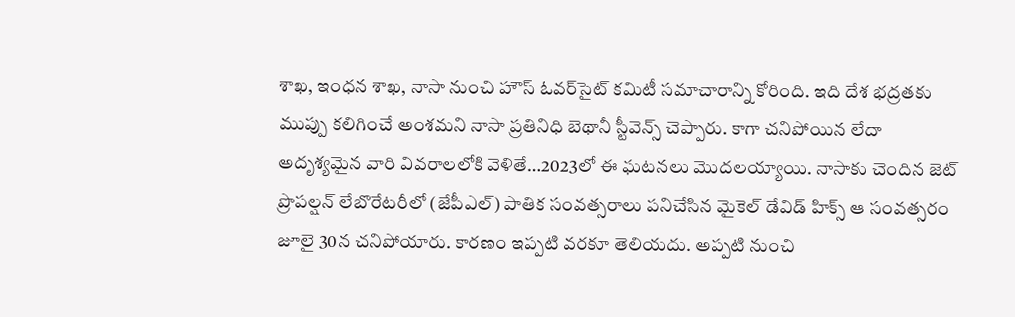శాఖ, ఇంధన శాఖ, నాసా నుంచి హౌస్‌ ఓవర్‌సైట్‌ కమిటీ సమాచారాన్ని కోరింది. ఇది దేశ భద్రతకు ముప్పు కలిగించే అంశమని నాసా ప్రతినిధి బెథానీ స్టీవెన్స్‌ చెప్పారు. కాగా చనిపోయిన లేదా అదృశ్యమైన వారి వివరాలలోకి వెళితే…2023లో ఈ ఘటనలు మొదలయ్యాయి. నాసాకు చెందిన జెట్‌ ప్రొపల్షన్‌ లేబొరేటరీలో (జేపీఎల్‌) పాతిక సంవత్సరాలు పనిచేసిన మైకెల్‌ డేవిడ్‌ హిక్స్‌ ఆ సంవత్సరం జూలై 30న చనిపోయారు. కారణం ఇప్పటి వరకూ తెలియదు. అప్పటి నుంచి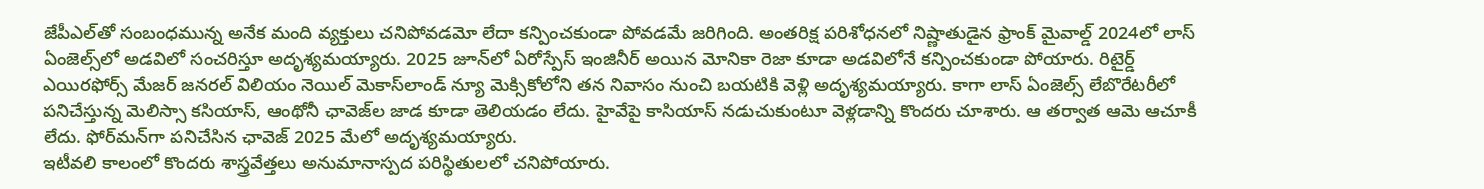జేపీఎల్‌తో సంబంధమున్న అనేక మంది వ్యక్తులు చనిపోవడమో లేదా కన్పించకుండా పోవడమే జరిగింది. అంతరిక్ష పరిశోధనలో నిష్ణాతుడైన ఫ్రాంక్‌ మైవాల్డ్‌ 2024లో లాస్‌ ఏంజెల్స్‌లో అడవిలో సంచరిస్తూ అదృశ్యమయ్యారు. 2025 జూన్‌లో ఏరోస్పేస్‌ ఇంజినీర్‌ అయిన మోనికా రెజా కూడా అడవిలోనే కన్పించకుండా పోయారు. రిటైర్డ్‌ ఎయిరఫోర్స్‌ మేజర్‌ జనరల్‌ విలియం నెయిల్‌ మెకాస్‌లాండ్‌ న్యూ మెక్సికోలోని తన నివాసం నుంచి బయటికి వెళ్లి అదృశ్యమయ్యారు. కాగా లాస్‌ ఏంజెల్స్‌ లేబొరేటరీలో పనిచేస్తున్న మెలిస్సా కసియాస్‌, ఆంథోనీ ఛావెజ్‌ల జాడ కూడా తెలియడం లేదు. హైవేపై కాసియాస్‌ నడుచుకుంటూ వెళ్లడాన్ని కొందరు చూశారు. ఆ తర్వాత ఆమె ఆచూకీ లేదు. ఫోర్‌మన్‌గా పనిచేసిన ఛావెజ్‌ 2025 మేలో అదృశ్యమయ్యారు.
ఇటీవలి కాలంలో కొందరు శాస్త్రవేత్తలు అనుమానాస్పద పరిస్థితులలో చనిపోయారు.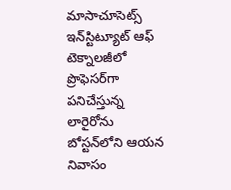మాసాచూసెట్స్‌ ఇన్‌స్టిట్యూట్‌ ఆఫ్‌ టెక్నాలజీలో ప్రొఫెసర్‌గా పనిచేస్తున్న లారైరోను బోస్టన్‌లోని ఆయన నివాసం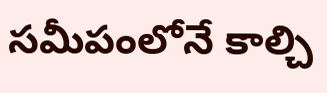సమీపంలోనే కాల్చి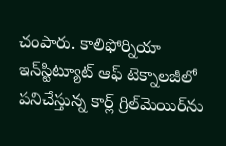చంపారు. కాలిఫోర్నియా ఇన్‌స్టిట్యూట్‌ ఆఫ్‌ టెక్నాలజీలో పనిచేస్తున్న కార్ల్‌ గ్రిల్‌మెయిర్‌ను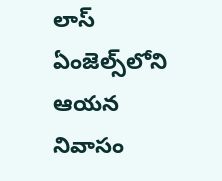లాస్‌ ఏంజెల్స్‌లోని ఆయన నివాసం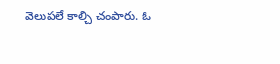వెలుపలే కాల్చి చంపారు. ఓ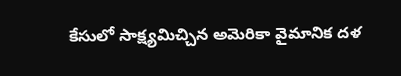కేసులో సాక్ష్యమిచ్చిన అమెరికా వైమానిక దళ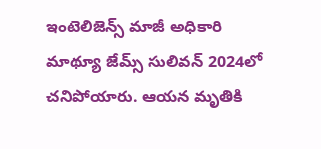ఇంటెలిజెన్స్‌ మాజీ అధికారి మాథ్యూ జేమ్స్‌ సులివన్‌ 2024లో చనిపోయారు. ఆయన మృతికి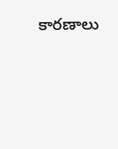కారణాలు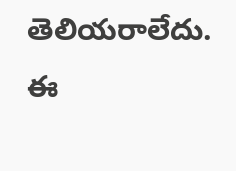తెలియరాలేదు. ఈ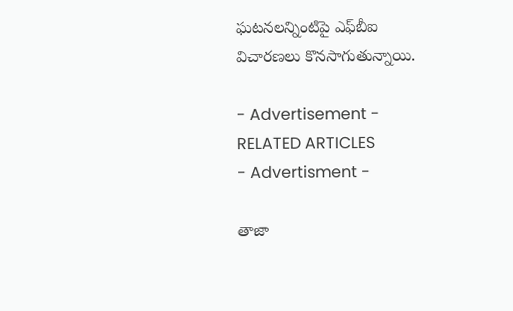ఘటనలన్నింటిపై ఎఫ్‌బీఐ విచారణలు కొనసాగుతున్నాయి.

- Advertisement -
RELATED ARTICLES
- Advertisment -

తాజా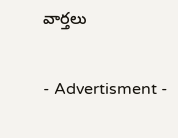వార్తలు

- Advertisment -